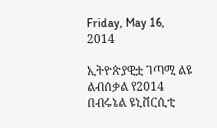Friday, May 16, 2014

ኢትዮጵያዊቷ ገጣሚ ልዩ ልብሰቃል የ2014 በብሩኔል ዩኒቨርሲቲ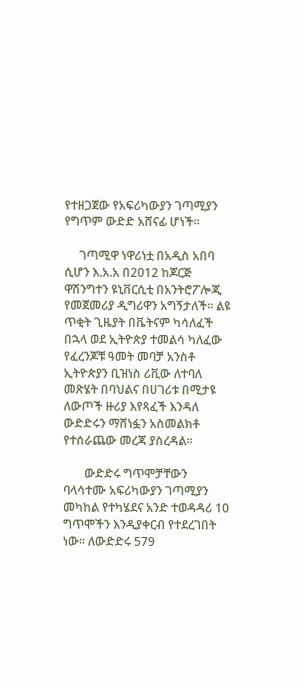የተዘጋጀው የአፍሪካውያን ገጣሚያን የግጥም ውድድ አሸናፊ ሆነች፡፡

     ገጣሚዋ ነዋሪነቷ በአዲስ አበባ ሲሆን እ.አ.አ በ2012 ከጆርጅ ዋሽንግተን ዩኒቨርሲቲ በአንትሮፖሎጂ የመጀመሪያ ዲግሪዋን አግኝታለች፡፡ ልዩ ጥቂት ጊዜያት በቬትናም ካሳለፈች በኋላ ወደ ኢትዮጵያ ተመልሳ ካለፈው የፈረንጆቹ ዓመት መባቻ አንስቶ ኢትዮጵያን ቢዝነስ ሪቪው ለተባለ መጽሄት በባህልና በሀገሪቱ በሚታዩ ለውጦች ዙሪያ እየጻፈች እንዳለ ውድድሩን ማሸነፏን አስመልክቶ የተሰራጨው መረጃ ያስረዳል፡፡

       ውድድሩ ግጥሞቻቸውን ባላሳተሙ አፍሪካውያን ገጣሚያን መካከል የተካሄደና አንድ ተወዳዳሪ 10 ግጥሞችን እንዲያቀርብ የተደረገበት ነው፡፡ ለውድድሩ 579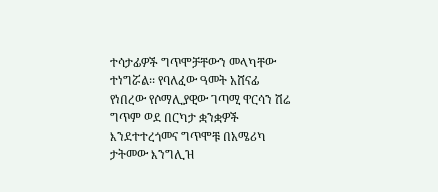ተሳታፊዎች ግጥሞቻቸውን መላካቸው ተነግሯል፡፡ የባለፈው ዓመት አሸናፊ የነበረው የሶማሊያዊው ገጣሚ ዋርሳን ሽሬ ግጥም ወደ በርካታ ቋንቋዎች እንደተተረጎመና ግጥሞቹ በአሜሪካ ታትመው እንግሊዝ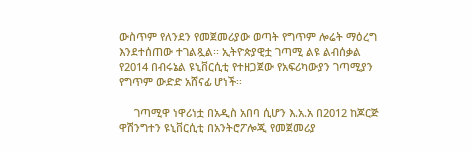ውስጥም የለንደን የመጀመሪያው ወጣት የግጥም ሎሬት ማዕረግ እንደተሰጠው ተገልጿል፡፡ ኢትዮጵያዊቷ ገጣሚ ልዩ ልብሰቃል የ2014 በብሩኔል ዩኒቨርሲቲ የተዘጋጀው የአፍሪካውያን ገጣሚያን የግጥም ውድድ አሸናፊ ሆነች፡፡

     ገጣሚዋ ነዋሪነቷ በአዲስ አበባ ሲሆን እ.አ.አ በ2012 ከጆርጅ ዋሽንግተን ዩኒቨርሲቲ በአንትሮፖሎጂ የመጀመሪያ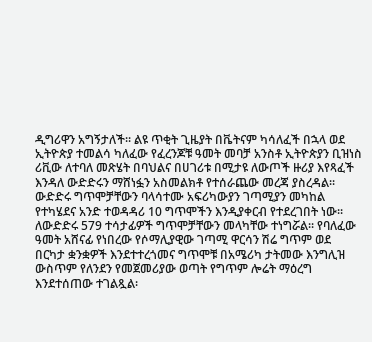ዲግሪዋን አግኝታለች፡፡ ልዩ ጥቂት ጊዜያት በቬትናም ካሳለፈች በኋላ ወደ ኢትዮጵያ ተመልሳ ካለፈው የፈረንጆቹ ዓመት መባቻ አንስቶ ኢትዮጵያን ቢዝነስ ሪቪው ለተባለ መጽሄት በባህልና በሀገሪቱ በሚታዩ ለውጦች ዙሪያ እየጻፈች እንዳለ ውድድሩን ማሸነፏን አስመልክቶ የተሰራጨው መረጃ ያስረዳል፡፡ ውድድሩ ግጥሞቻቸውን ባላሳተሙ አፍሪካውያን ገጣሚያን መካከል የተካሄደና አንድ ተወዳዳሪ 10 ግጥሞችን እንዲያቀርብ የተደረገበት ነው፡፡ ለውድድሩ 579 ተሳታፊዎች ግጥሞቻቸውን መላካቸው ተነግሯል፡፡ የባለፈው ዓመት አሸናፊ የነበረው የሶማሊያዊው ገጣሚ ዋርሳን ሽሬ ግጥም ወደ በርካታ ቋንቋዎች እንደተተረጎመና ግጥሞቹ በአሜሪካ ታትመው እንግሊዝ ውስጥም የለንደን የመጀመሪያው ወጣት የግጥም ሎሬት ማዕረግ እንደተሰጠው ተገልጿል፡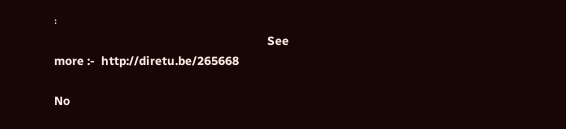፡
                                                                       See more :-  http://diretu.be/265668

No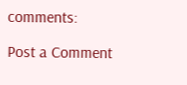comments:

Post a Comment